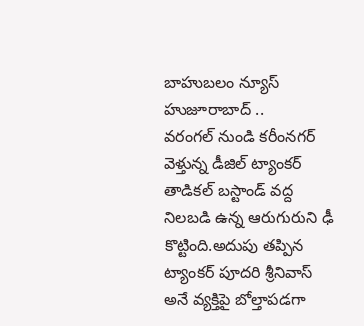బాహుబలం న్యూస్ హుజూరాబాద్ ..
వరంగల్ నుండి కరీంనగర్ వెళ్తున్న డీజిల్ ట్యాంకర్ తాడికల్ బస్టాండ్ వద్ద నిలబడి ఉన్న ఆరుగురుని ఢీ కొట్టింది.అదుపు తప్పిన ట్యాంకర్ పూదరి శ్రీనివాస్ అనే వ్యక్తిపై బోల్తాపడగా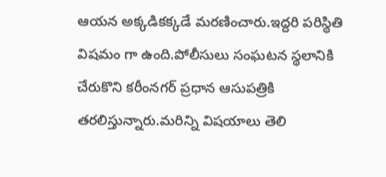ఆయన అక్కడికక్కడే మరణించారు.ఇద్దరి పరిస్థితి విషమం గా ఉంది.పోలీసులు సంఘటన స్థలానికి చేరుకొని కరీంనగర్ ప్రధాన ఆసుపత్రికి తరలిస్తున్నారు.మరిన్ని విషయాలు తెలి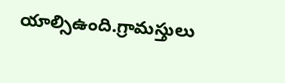యాల్సిఉంది.గ్రామస్తులు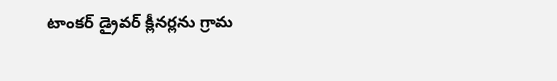టాంకర్ డ్రైవర్ క్లీనర్లను గ్రామ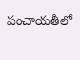పంచాయతీలో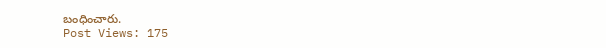బంధించారు.
Post Views: 175